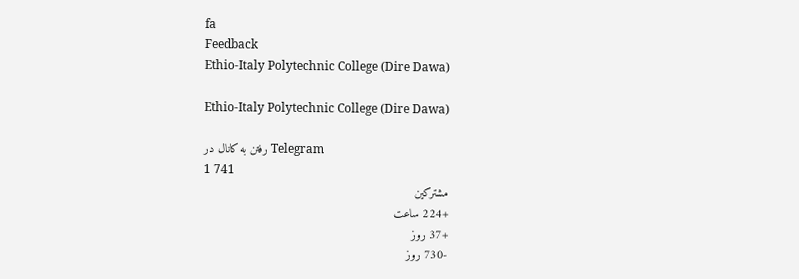fa
Feedback
Ethio-Italy Polytechnic College (Dire Dawa)

Ethio-Italy Polytechnic College (Dire Dawa)

رفتن به کانال در Telegram
1 741
مشترکین
+224 ساعت
+37 روز
-730 روز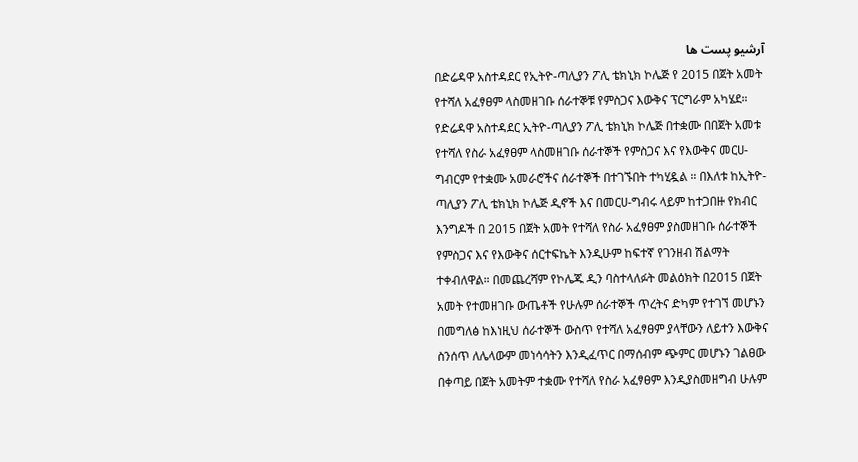آرشیو پست ها
በድሬዳዋ አስተዳደር የኢትዮ-ጣሊያን ፖሊ ቴክኒክ ኮሌጅ የ 2015 በጀት አመት የተሻለ አፈፃፀም ላስመዘገቡ ሰራተኞቹ የምስጋና እውቅና ፕርግራም አካሄደ። የድሬዳዋ አስተዳደር ኢትዮ-ጣሊያን ፖሊ ቴክኒክ ኮሌጅ በተቋሙ በበጀት አመቱ የተሻለ የስራ አፈፃፀም ላስመዘገቡ ሰራተኞች የምስጋና እና የእውቅና መርሀ-ግብርም የተቋሙ አመራሮችና ሰራተኞች በተገኙበት ተካሂዷል ። በእለቱ ከኢትዮ-ጣሊያን ፖሊ ቴክኒክ ኮሌጅ ዲኖች እና በመርሀ-ግብሩ ላይም ከተጋበዙ የክብር እንግዶች በ 2015 በጀት አመት የተሻለ የስራ አፈፃፀም ያስመዘገቡ ሰራተኞች የምስጋና እና የእውቅና ሰርተፍኬት እንዲሁም ከፍተኛ የገንዘብ ሽልማት ተቀብለዋል። በመጨረሻም የኮሌጁ ዲን ባስተላለፉት መልዕክት በ2015 በጀት አመት የተመዘገቡ ውጤቶች የሁሉም ሰራተኞች ጥረትና ድካም የተገኘ መሆኑን በመግለፅ ከእነዚህ ሰራተኞች ውስጥ የተሻለ አፈፃፀም ያላቸውን ለይተን እውቅና ስንሰጥ ለሌላውም መነሳሳትን እንዲፈጥር በማሰብም ጭምር መሆኑን ገልፀው በቀጣይ በጀት አመትም ተቋሙ የተሻለ የስራ አፈፃፀም እንዲያስመዘግብ ሁሉም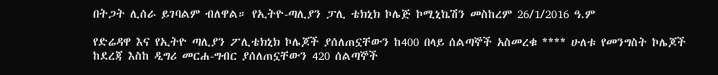በትጋት ሊሰራ ይገባልም ብለዋል። የኢትዮ-ጣሊያን ፓሊ ቴክኒክ ኮሌጅ ኮሚኒኬሽን መስከረም 26/1/2016 ዓ.ም

የድሬዳዋ እና የኢትዮ ጣሊያን ፖሊቴክኒክ ኮሌጆች ያሰለጠኗቸውን ከ400 በላይ ሰልጣኞች አስመረቁ **** ሁለቱ የመንግስት ኮሌጆች ከደረጃ እስከ ዲግሪ መርሐ-ግብር ያሰለጠኗቸውን 420 ሰልጣኞች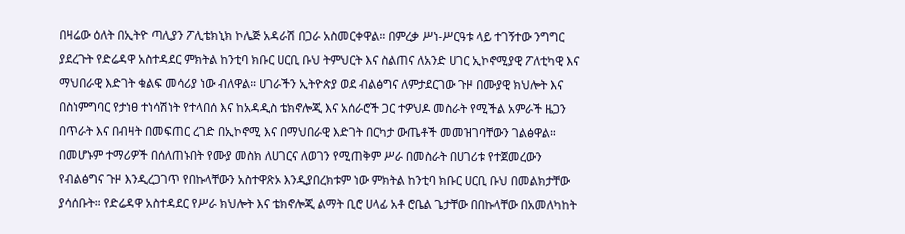በዛሬው ዕለት በኢትዮ ጣሊያን ፖሊቴክኒክ ኮሌጅ አዳራሽ በጋራ አስመርቀዋል። በምረቃ ሥነ-ሥርዓቱ ላይ ተገኝተው ንግግር ያደረጉት የድሬዳዋ አስተዳደር ምክትል ከንቲባ ክቡር ሀርቢ ቡህ ትምህርት እና ስልጠና ለአንድ ሀገር ኢኮኖሚያዊ ፖለቲካዊ እና ማህበራዊ እድገት ቁልፍ መሳሪያ ነው ብለዋል። ሀገራችን ኢትዮጵያ ወደ ብልፅግና ለምታደርገው ጉዞ በሙያዊ ክህሎት እና በስነምግባር የታነፀ ተነሳሽነት የተላበሰ እና ከአዳዲስ ቴክኖሎጂ እና አሰራሮች ጋር ተዎህዶ መስራት የሚችል አምራች ዜጋን በጥራት እና በብዛት በመፍጠር ረገድ በኢኮኖሚ እና በማህበራዊ እድገት በርካታ ውጤቶች መመዝገባቸውን ገልፅዋል። በመሆኑም ተማሪዎች በሰለጠኑበት የሙያ መስክ ለሀገርና ለወገን የሚጠቅም ሥራ በመስራት በሀገሪቱ የተጀመረውን የብልፅግና ጉዞ እንዲረጋገጥ የበኩላቸውን አስተዋጽኦ እንዲያበረክቱም ነው ምክትል ከንቲባ ክቡር ሀርቢ ቡህ በመልክታቸው ያሳሰቡት። የድሬዳዋ አስተዳደር የሥራ ክህሎት እና ቴክኖሎጂ ልማት ቢሮ ሀላፊ አቶ ሮቤል ጌታቸው በበኩላቸው በአመለካከት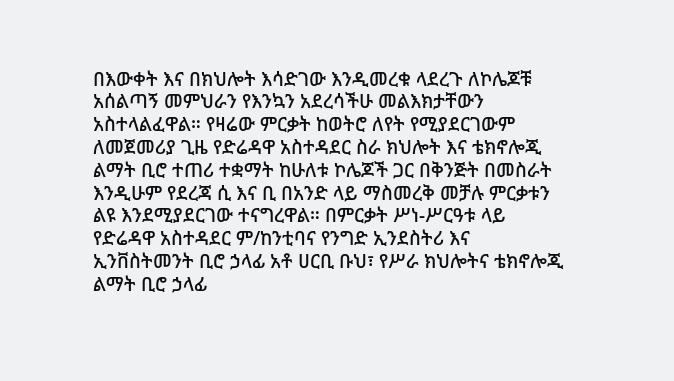በእውቀት እና በክህሎት እሳድገው እንዲመረቁ ላደረጉ ለኮሌጆቹ አሰልጣኝ መምህራን የእንኳን አደረሳችሁ መልእክታቸውን አስተላልፈዋል። የዛሬው ምርቃት ከወትሮ ለየት የሚያደርገውም ለመጀመሪያ ጊዜ የድሬዳዋ አስተዳደር ስራ ክህሎት እና ቴክኖሎጂ ልማት ቢሮ ተጠሪ ተቋማት ከሁለቱ ኮሌጆች ጋር በቅንጅት በመስራት እንዲሁም የደረጃ ሲ እና ቢ በአንድ ላይ ማስመረቅ መቻሉ ምርቃቱን ልዩ እንደሚያደርገው ተናግረዋል። በምርቃት ሥነ-ሥርዓቱ ላይ የድሬዳዋ አስተዳደር ም/ከንቲባና የንግድ ኢንደስትሪ እና ኢንቨስትመንት ቢሮ ኃላፊ አቶ ሀርቢ ቡህ፣ የሥራ ክህሎትና ቴክኖሎጂ ልማት ቢሮ ኃላፊ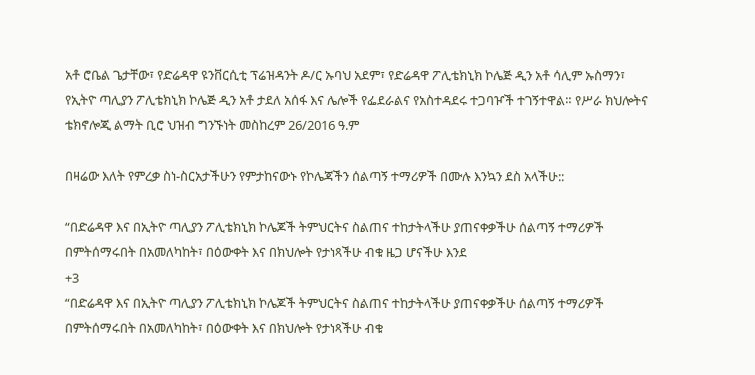አቶ ሮቤል ጌታቸው፣ የድሬዳዋ ዩንቨርሲቲ ፕሬዝዳንት ዶ/ር ኡባህ አደም፣ የድሬዳዋ ፖሊቴክኒክ ኮሌጅ ዲን አቶ ሳሊም ኡስማን፣ የኢትዮ ጣሊያን ፖሊቴክኒክ ኮሌጅ ዲን አቶ ታደለ አሰፋ እና ሌሎች የፌደራልና የአስተዳደሩ ተጋባዦች ተገኝተዋል። የሥራ ክህሎትና ቴክኖሎጂ ልማት ቢሮ ህዝብ ግንኙነት መስከረም 26/2016 ዓ.ም

በዛሬው እለት የምረቃ ስነ-ስርአታችሁን የምታከናውኑ የኮሌጃችን ሰልጣኝ ተማሪዎች በሙሉ እንኳን ደስ አላችሁ::

“በድሬዳዋ እና በኢትዮ ጣሊያን ፖሊቴክኒክ ኮሌጆች ትምህርትና ስልጠና ተከታትላችሁ ያጠናቀቃችሁ ሰልጣኝ ተማሪዎች በምትሰማሩበት በአመለካከት፣ በዕውቀት እና በክህሎት የታነጻችሁ ብቁ ዜጋ ሆናችሁ እንደ
+3
“በድሬዳዋ እና በኢትዮ ጣሊያን ፖሊቴክኒክ ኮሌጆች ትምህርትና ስልጠና ተከታትላችሁ ያጠናቀቃችሁ ሰልጣኝ ተማሪዎች በምትሰማሩበት በአመለካከት፣ በዕውቀት እና በክህሎት የታነጻችሁ ብቁ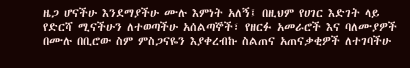ዜጋ ሆናችሁ እንደማያችሁ ሙሉ እምነት አለኝ፤ በዚህም የሀገር እድገት ላይ የድርሻ ሚናችሁን ለተወጣችሁ አሰልጣኞች፣ የዘርፉ አመራሮች እና ባለሙያዎች በሙሉ በቢሮው ስም ምስጋናዬን እያቀረብኩ ስልጠና አጠናቃቂዎች ለተገባችሁ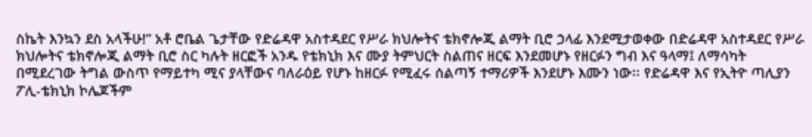ስኬት እንኳን ደስ አላችሁ!” አቶ ሮቤል ጌታቸው የድሬዳዋ አስተዳደር የሥራ ክህሎትና ቴክኖሎጂ ልማት ቢሮ ኃላፊ እንደሚታወቀው በድሬዳዋ አስተዳደር የሥራ ክህሎትና ቴክኖሎጂ ልማት ቢሮ ስር ካሉት ዘርፎች አንዱ የቴክኒክ እና ሙያ ትምህርት ስልጠና ዘርፍ እንደመሆኑ የዘርፉን ግብ እና ዓላማ፤ ለማሳካት በሚደረገው ትግል ውስጥ የማይተካ ሚና ያላቸውና ባለራዕይ የሆኑ ከዘርፉ የሚፈሩ ሰልጣኝ ተማሪዎች እንደሆኑ እሙን ነው፡፡ የድሬዳዋ እና የኢትዮ ጣሊያን ፖሊ-ቴክኒክ ኮሌጆችም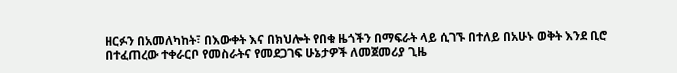ዘርፉን በአመለካከት፣ በእውቀት እና በክህሎት የበቁ ዜጎችን በማፍራት ላይ ሲገኙ በተለይ በአሁኑ ወቅት እንደ ቢሮ በተፈጠረው ተቀራርቦ የመስራትና የመደጋገፍ ሁኔታዎች ለመጀመሪያ ጊዜ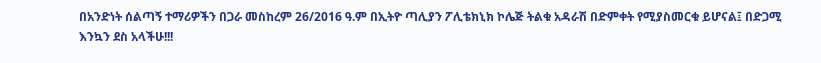በአንድነት ሰልጣኝ ተማሪዎችን በጋራ መስከረም 26/2016 ዓ.ም በኢትዮ ጣሊያን ፖሊቴክኒክ ኮሌጅ ትልቁ አዳራሽ በድምቀት የሚያስመርቁ ይሆናል፤ በድጋሚ እንኳን ደስ አላችሁ!!!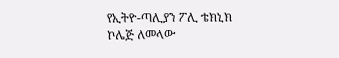የኢትዮ-ጣሊያን ፖሊ ቴክኒክ ኮሌጅ ለመላው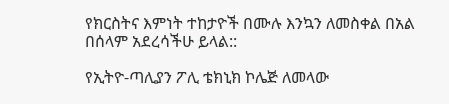የክርስትና እምነት ተከታዮች በሙሉ እንኳን ለመስቀል በአል በሰላም አደረሳችሁ ይላል::

የኢትዮ-ጣሊያን ፖሊ ቴክኒክ ኮሌጅ ለመላው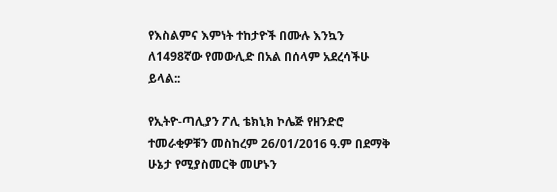የእስልምና እምነት ተከታዮች በሙሉ እንኳን ለ1498ኛው የመውሊድ በአል በሰላም አደረሳችሁ ይላል::

የኢትዮ-ጣሊያን ፖሊ ቴክኒክ ኮሌጅ የዘንድሮ ተመራቂዎቹን መስከረም 26/01/2016 ዓ.ም በደማቅ ሁኔታ የሚያስመርቅ መሆኑን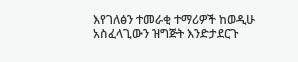እየገለፅን ተመራቂ ተማሪዎች ከወዲሁ አስፈላጊውን ዝግጅት እንድታደርጉ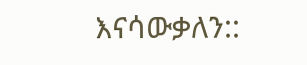እናሳውቃለን::